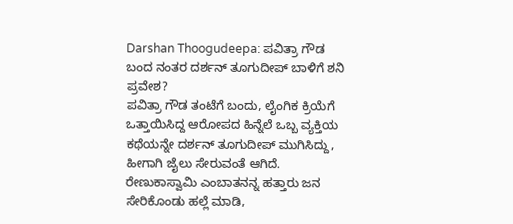Darshan Thoogudeepa: ಪವಿತ್ರಾ ಗೌಡ ಬಂದ ನಂತರ ದರ್ಶನ್ ತೂಗುದೀಪ್ ಬಾಳಿಗೆ ಶನಿ ಪ್ರವೇಶ?
ಪವಿತ್ರಾ ಗೌಡ ತಂಟೆಗೆ ಬಂದು, ಲೈಂಗಿಕ ಕ್ರಿಯೆಗೆ ಒತ್ತಾಯಿಸಿದ್ದ ಆರೋಪದ ಹಿನ್ನೆಲೆ ಒಬ್ಬ ವ್ಯಕ್ತಿಯ ಕಥೆಯನ್ನೇ ದರ್ಶನ್ ತೂಗುದೀಪ್ ಮುಗಿಸಿದ್ದು, ಹೀಗಾಗಿ ಜೈಲು ಸೇರುವಂತೆ ಆಗಿದೆ. ರೇಣುಕಾಸ್ವಾಮಿ ಎಂಬಾತನನ್ನ ಹತ್ತಾರು ಜನ ಸೇರಿಕೊಂಡು ಹಲ್ಲೆ ಮಾಡಿ,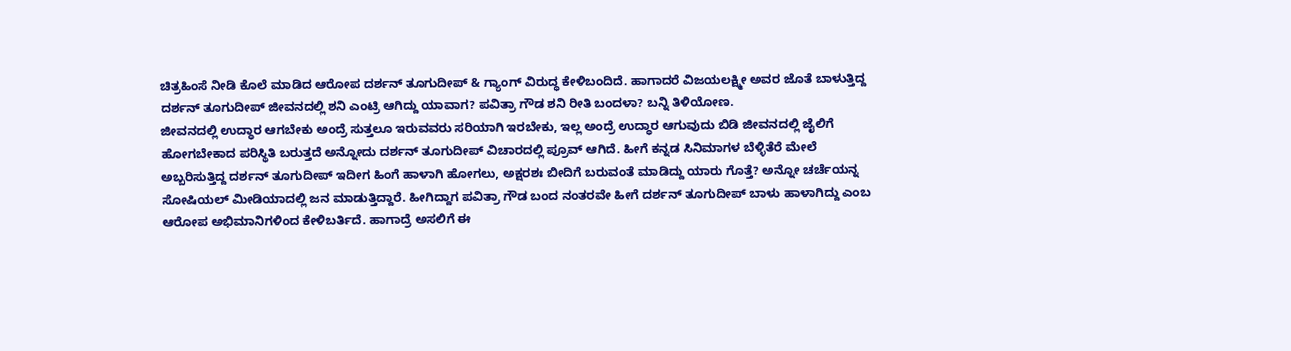ಚಿತ್ರಹಿಂಸೆ ನೀಡಿ ಕೊಲೆ ಮಾಡಿದ ಆರೋಪ ದರ್ಶನ್ ತೂಗುದೀಪ್ & ಗ್ಯಾಂಗ್ ವಿರುದ್ಧ ಕೇಳಿಬಂದಿದೆ. ಹಾಗಾದರೆ ವಿಜಯಲಕ್ಷ್ಮೀ ಅವರ ಜೊತೆ ಬಾಳುತ್ತಿದ್ದ ದರ್ಶನ್ ತೂಗುದೀಪ್ ಜೀವನದಲ್ಲಿ ಶನಿ ಎಂಟ್ರಿ ಆಗಿದ್ದು ಯಾವಾಗ? ಪವಿತ್ರಾ ಗೌಡ ಶನಿ ರೀತಿ ಬಂದಳಾ? ಬನ್ನಿ ತಿಳಿಯೋಣ.
ಜೀವನದಲ್ಲಿ ಉದ್ಧಾರ ಆಗಬೇಕು ಅಂದ್ರೆ ಸುತ್ತಲೂ ಇರುವವರು ಸರಿಯಾಗಿ ಇರಬೇಕು, ಇಲ್ಲ ಅಂದ್ರೆ ಉದ್ಧಾರ ಆಗುವುದು ಬಿಡಿ ಜೀವನದಲ್ಲಿ ಜೈಲಿಗೆ ಹೋಗಬೇಕಾದ ಪರಿಸ್ಥಿತಿ ಬರುತ್ತದೆ ಅನ್ನೋದು ದರ್ಶನ್ ತೂಗುದೀಪ್ ವಿಚಾರದಲ್ಲಿ ಪ್ರೂವ್ ಆಗಿದೆ. ಹೀಗೆ ಕನ್ನಡ ಸಿನಿಮಾಗಳ ಬೆಳ್ಳಿತೆರೆ ಮೇಲೆ ಅಬ್ಬರಿಸುತ್ತಿದ್ದ ದರ್ಶನ್ ತೂಗುದೀಪ್ ಇದೀಗ ಹಿಂಗೆ ಹಾಳಾಗಿ ಹೋಗಲು, ಅಕ್ಷರಶಃ ಬೀದಿಗೆ ಬರುವಂತೆ ಮಾಡಿದ್ದು ಯಾರು ಗೊತ್ತೆ? ಅನ್ನೋ ಚರ್ಚೆಯನ್ನ ಸೋಷಿಯಲ್ ಮೀಡಿಯಾದಲ್ಲಿ ಜನ ಮಾಡುತ್ತಿದ್ದಾರೆ. ಹೀಗಿದ್ದಾಗ ಪವಿತ್ರಾ ಗೌಡ ಬಂದ ನಂತರವೇ ಹೀಗೆ ದರ್ಶನ್ ತೂಗುದೀಪ್ ಬಾಳು ಹಾಳಾಗಿದ್ದು ಎಂಬ ಆರೋಪ ಅಭಿಮಾನಿಗಳಿಂದ ಕೇಳಿಬರ್ತಿದೆ. ಹಾಗಾದ್ರೆ ಅಸಲಿಗೆ ಈ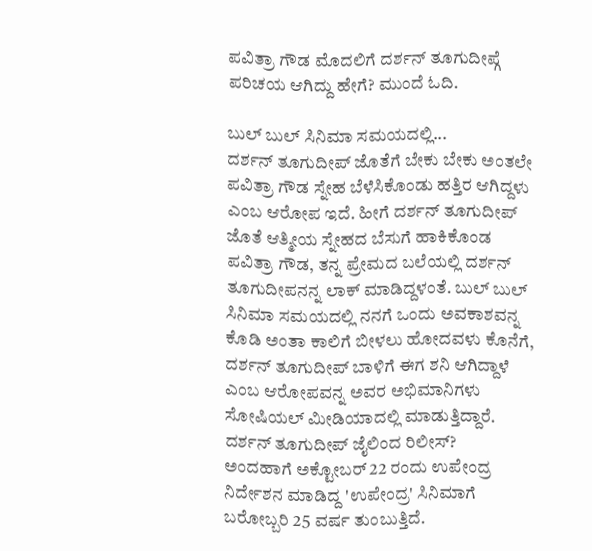ಪವಿತ್ರಾ ಗೌಡ ಮೊದಲಿಗೆ ದರ್ಶನ್ ತೂಗುದೀಪ್ಗೆ ಪರಿಚಯ ಆಗಿದ್ದು ಹೇಗೆ? ಮುಂದೆ ಓದಿ.

ಬುಲ್ ಬುಲ್ ಸಿನಿಮಾ ಸಮಯದಲ್ಲಿ...
ದರ್ಶನ್ ತೂಗುದೀಪ್ ಜೊತೆಗೆ ಬೇಕು ಬೇಕು ಅಂತಲೇ ಪವಿತ್ರಾ ಗೌಡ ಸ್ನೇಹ ಬೆಳೆಸಿಕೊಂಡು ಹತ್ತಿರ ಆಗಿದ್ದಳು ಎಂಬ ಆರೋಪ ಇದೆ. ಹೀಗೆ ದರ್ಶನ್ ತೂಗುದೀಪ್ ಜೊತೆ ಆತ್ಮೀಯ ಸ್ನೇಹದ ಬೆಸುಗೆ ಹಾಕಿಕೊಂಡ ಪವಿತ್ರಾ ಗೌಡ, ತನ್ನ ಪ್ರೇಮದ ಬಲೆಯಲ್ಲಿ ದರ್ಶನ್ ತೂಗುದೀಪನನ್ನ ಲಾಕ್ ಮಾಡಿದ್ದಳಂತೆ. ಬುಲ್ ಬುಲ್ ಸಿನಿಮಾ ಸಮಯದಲ್ಲಿ ನನಗೆ ಒಂದು ಅವಕಾಶವನ್ನ ಕೊಡಿ ಅಂತಾ ಕಾಲಿಗೆ ಬೀಳಲು ಹೋದವಳು ಕೊನೆಗೆ, ದರ್ಶನ್ ತೂಗುದೀಪ್ ಬಾಳಿಗೆ ಈಗ ಶನಿ ಆಗಿದ್ದಾಳೆ ಎಂಬ ಆರೋಪವನ್ನ ಅವರ ಅಭಿಮಾನಿಗಳು ಸೋಷಿಯಲ್ ಮೀಡಿಯಾದಲ್ಲಿ ಮಾಡುತ್ತಿದ್ದಾರೆ.
ದರ್ಶನ್ ತೂಗುದೀಪ್ ಜೈಲಿಂದ ರಿಲೀಸ್?
ಅಂದಹಾಗೆ ಅಕ್ಟೋಬರ್ 22 ರಂದು ಉಪೇಂದ್ರ ನಿರ್ದೇಶನ ಮಾಡಿದ್ದ 'ಉಪೇಂದ್ರ' ಸಿನಿಮಾಗೆ ಬರೋಬ್ಬರಿ 25 ವರ್ಷ ತುಂಬುತ್ತಿದೆ.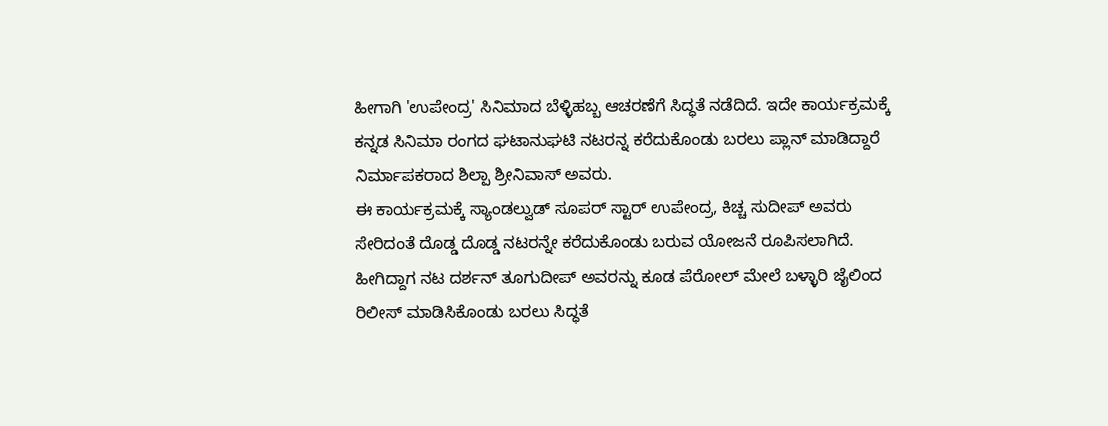ಹೀಗಾಗಿ 'ಉಪೇಂದ್ರ' ಸಿನಿಮಾದ ಬೆಳ್ಳಿಹಬ್ಬ ಆಚರಣೆಗೆ ಸಿದ್ಧತೆ ನಡೆದಿದೆ. ಇದೇ ಕಾರ್ಯಕ್ರಮಕ್ಕೆ ಕನ್ನಡ ಸಿನಿಮಾ ರಂಗದ ಘಟಾನುಘಟಿ ನಟರನ್ನ ಕರೆದುಕೊಂಡು ಬರಲು ಪ್ಲಾನ್ ಮಾಡಿದ್ದಾರೆ ನಿರ್ಮಾಪಕರಾದ ಶಿಲ್ಪಾ ಶ್ರೀನಿವಾಸ್ ಅವರು.
ಈ ಕಾರ್ಯಕ್ರಮಕ್ಕೆ ಸ್ಯಾಂಡಲ್ವುಡ್ ಸೂಪರ್ ಸ್ಟಾರ್ ಉಪೇಂದ್ರ, ಕಿಚ್ಚ ಸುದೀಪ್ ಅವರು ಸೇರಿದಂತೆ ದೊಡ್ಡ ದೊಡ್ಡ ನಟರನ್ನೇ ಕರೆದುಕೊಂಡು ಬರುವ ಯೋಜನೆ ರೂಪಿಸಲಾಗಿದೆ. ಹೀಗಿದ್ದಾಗ ನಟ ದರ್ಶನ್ ತೂಗುದೀಪ್ ಅವರನ್ನು ಕೂಡ ಪೆರೋಲ್ ಮೇಲೆ ಬಳ್ಳಾರಿ ಜೈಲಿಂದ ರಿಲೀಸ್ ಮಾಡಿಸಿಕೊಂಡು ಬರಲು ಸಿದ್ಧತೆ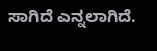ಸಾಗಿದೆ ಎನ್ನಲಾಗಿದೆ.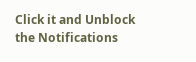Click it and Unblock the Notifications